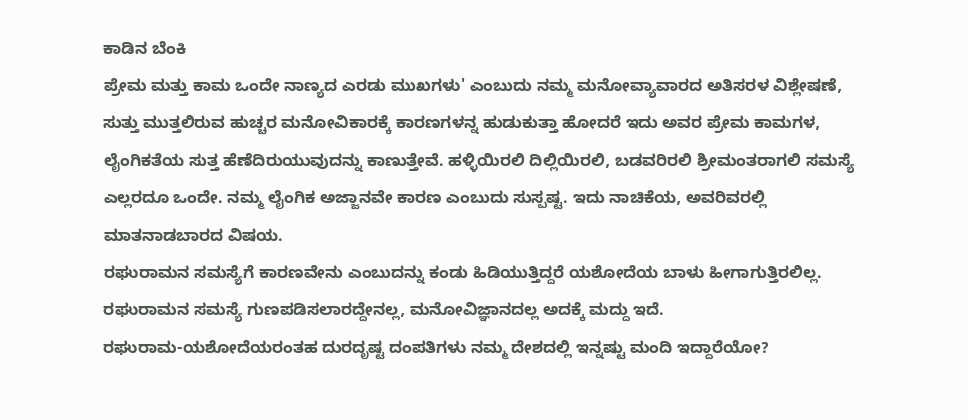ಕಾಡಿನ ಬೆಂಕಿ
ಪ್ರೇಮ ಮತ್ತು ಕಾಮ ಒಂದೇ ನಾಣ್ಯದ ಎರಡು ಮುಖಗಳು' ಎಂಬುದು ನಮ್ಮ ಮನೋವ್ಯಾವಾರದ ಅತಿಸರಳ ವಿಶ್ಲೇಷಣೆ, ಸುತ್ತು ಮುತ್ತಲಿರುವ ಹುಚ್ಚರ ಮನೋವಿಕಾರಕ್ಕೆ ಕಾರಣಗಳನ್ನ ಹುಡುಕುತ್ತಾ ಹೋದರೆ ಇದು ಅವರ ಪ್ರೇಮ ಕಾಮಗಳ, ಲೈಂಗಿಕತೆಯ ಸುತ್ತ ಹೆಣೆದಿರುಯುವುದನ್ನು ಕಾಣುತ್ತೇವೆ. ಹಳ್ಳಿಯಿರಲಿ ದಿಲ್ಲಿಯಿರಲಿ, ಬಡವರಿರಲಿ ಶ್ರೀಮಂತರಾಗಲಿ ಸಮಸ್ಯೆ ಎಲ್ಲರದೂ ಒಂದೇ. ನಮ್ಮ ಲೈಂಗಿಕ ಅಜ್ಜಾನವೇ ಕಾರಣ ಎಂಬುದು ಸುಸ್ಪಷ್ಟ. ಇದು ನಾಚಿಕೆಯ, ಅವರಿವರಲ್ಲಿ ಮಾತನಾಡಬಾರದ ವಿಷಯ.
ರಘುರಾಮನ ಸಮಸ್ಯೆಗೆ ಕಾರಣವೇನು ಎಂಬುದನ್ನು ಕಂಡು ಹಿಡಿಯುತ್ತಿದ್ದರೆ ಯಶೋದೆಯ ಬಾಳು ಹೀಗಾಗುತ್ತಿರಲಿಲ್ಲ. ರಘುರಾಮನ ಸಮಸ್ಯೆ ಗುಣಪಡಿಸಲಾರದ್ದೇನಲ್ಲ, ಮನೋವಿಜ್ಞಾನದಲ್ಲ ಅದಕ್ಕೆ ಮದ್ದು ಇದೆ.
ರಘುರಾಮ-ಯಶೋದೆಯರಂತಹ ದುರದೃಷ್ಟ ದಂಪತಿಗಳು ನಮ್ಮ ದೇಶದಲ್ಲಿ ಇನ್ನಷ್ಟು ಮಂದಿ ಇದ್ದಾರೆಯೋ?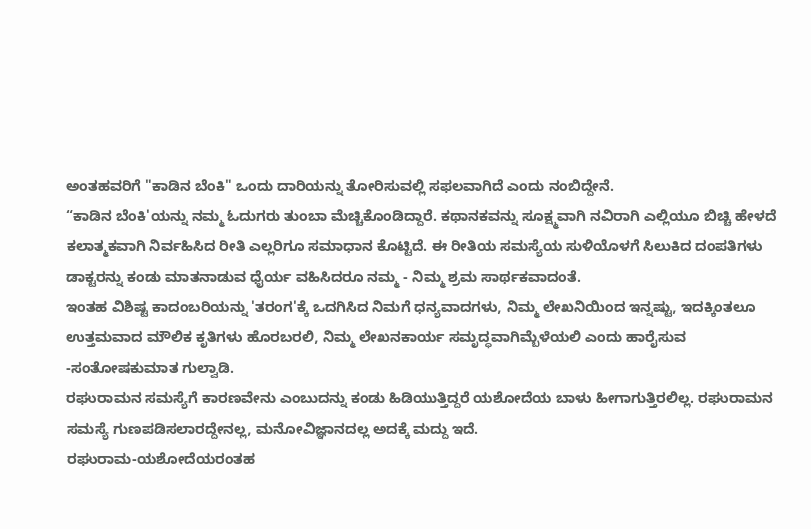ಅಂತಹವರಿಗೆ "ಕಾಡಿನ ಬೆಂಕಿ" ಒಂದು ದಾರಿಯನ್ನು ತೋರಿಸುವಲ್ಲಿ ಸಫಲವಾಗಿದೆ ಎಂದು ನಂಬಿದ್ದೇನೆ.
“ಕಾಡಿನ ಬೆಂಕಿ'ಯನ್ನು ನಮ್ಮ ಓದುಗರು ತುಂಬಾ ಮೆಚ್ಚಿಕೊಂಡಿದ್ದಾರೆ. ಕಥಾನಕವನ್ನು ಸೂಕ್ಷ್ಮವಾಗಿ ನವಿರಾಗಿ ಎಲ್ಲಿಯೂ ಬಿಚ್ಚಿ ಹೇಳದೆ ಕಲಾತ್ಮಕವಾಗಿ ನಿರ್ವಹಿಸಿದ ರೀತಿ ಎಲ್ಲರಿಗೂ ಸಮಾಧಾನ ಕೊಟ್ಟಿದೆ. ಈ ರೀತಿಯ ಸಮಸ್ಯೆಯ ಸುಳಿಯೊಳಗೆ ಸಿಲುಕಿದ ದಂಪತಿಗಳು ಡಾಕ್ಟರನ್ನು ಕಂಡು ಮಾತನಾಡುವ ಧೈರ್ಯ ವಹಿಸಿದರೂ ನಮ್ಮ - ನಿಮ್ಮ ಶ್ರಮ ಸಾರ್ಥಕವಾದಂತೆ.
ಇಂತಹ ವಿಶಿಷ್ಟ ಕಾದಂಬರಿಯನ್ನು 'ತರಂಗ'ಕ್ಕೆ ಒದಗಿಸಿದ ನಿಮಗೆ ಧನ್ಯವಾದಗಳು, ನಿಮ್ಮ ಲೇಖನಿಯಿಂದ ಇನ್ನಷ್ಟು, ಇದಕ್ಕಿಂತಲೂ ಉತ್ತಮವಾದ ಮೌಲಿಕ ಕೃತಿಗಳು ಹೊರಬರಲಿ, ನಿಮ್ಮ ಲೇಖನಕಾರ್ಯ ಸಮೃದ್ಧವಾಗಿಮ್ಬೆಳೆಯಲಿ ಎಂದು ಹಾರೈಸುವ
-ಸಂತೋಷಕುಮಾತ ಗುಲ್ವಾಡಿ.
ರಘುರಾಮನ ಸಮಸ್ಯೆಗೆ ಕಾರಣವೇನು ಎಂಬುದನ್ನು ಕಂಡು ಹಿಡಿಯುತ್ತಿದ್ದರೆ ಯಶೋದೆಯ ಬಾಳು ಹೀಗಾಗುತ್ತಿರಲಿಲ್ಲ. ರಘುರಾಮನ ಸಮಸ್ಯೆ ಗುಣಪಡಿಸಲಾರದ್ದೇನಲ್ಲ, ಮನೋವಿಜ್ಞಾನದಲ್ಲ ಅದಕ್ಕೆ ಮದ್ದು ಇದೆ.
ರಘುರಾಮ-ಯಶೋದೆಯರಂತಹ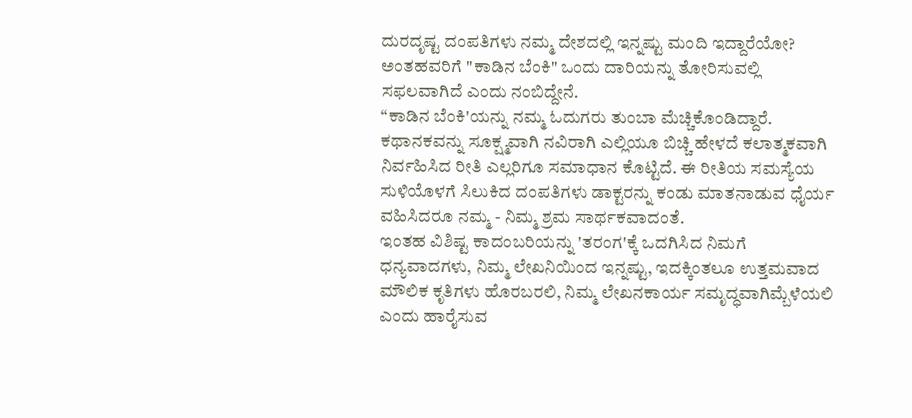ದುರದೃಷ್ಟ ದಂಪತಿಗಳು ನಮ್ಮ ದೇಶದಲ್ಲಿ ಇನ್ನಷ್ಟು ಮಂದಿ ಇದ್ದಾರೆಯೋ? ಅಂತಹವರಿಗೆ "ಕಾಡಿನ ಬೆಂಕಿ" ಒಂದು ದಾರಿಯನ್ನು ತೋರಿಸುವಲ್ಲಿ ಸಫಲವಾಗಿದೆ ಎಂದು ನಂಬಿದ್ದೇನೆ.
“ಕಾಡಿನ ಬೆಂಕಿ'ಯನ್ನು ನಮ್ಮ ಓದುಗರು ತುಂಬಾ ಮೆಚ್ಚಿಕೊಂಡಿದ್ದಾರೆ. ಕಥಾನಕವನ್ನು ಸೂಕ್ಷ್ಮವಾಗಿ ನವಿರಾಗಿ ಎಲ್ಲಿಯೂ ಬಿಚ್ಚಿ ಹೇಳದೆ ಕಲಾತ್ಮಕವಾಗಿ ನಿರ್ವಹಿಸಿದ ರೀತಿ ಎಲ್ಲರಿಗೂ ಸಮಾಧಾನ ಕೊಟ್ಟಿದೆ. ಈ ರೀತಿಯ ಸಮಸ್ಯೆಯ ಸುಳಿಯೊಳಗೆ ಸಿಲುಕಿದ ದಂಪತಿಗಳು ಡಾಕ್ಟರನ್ನು ಕಂಡು ಮಾತನಾಡುವ ಧೈರ್ಯ ವಹಿಸಿದರೂ ನಮ್ಮ - ನಿಮ್ಮ ಶ್ರಮ ಸಾರ್ಥಕವಾದಂತೆ.
ಇಂತಹ ವಿಶಿಷ್ಟ ಕಾದಂಬರಿಯನ್ನು 'ತರಂಗ'ಕ್ಕೆ ಒದಗಿಸಿದ ನಿಮಗೆ ಧನ್ಯವಾದಗಳು, ನಿಮ್ಮ ಲೇಖನಿಯಿಂದ ಇನ್ನಷ್ಟು, ಇದಕ್ಕಿಂತಲೂ ಉತ್ತಮವಾದ ಮೌಲಿಕ ಕೃತಿಗಳು ಹೊರಬರಲಿ, ನಿಮ್ಮ ಲೇಖನಕಾರ್ಯ ಸಮೃದ್ಧವಾಗಿಮ್ಬೆಳೆಯಲಿ ಎಂದು ಹಾರೈಸುವ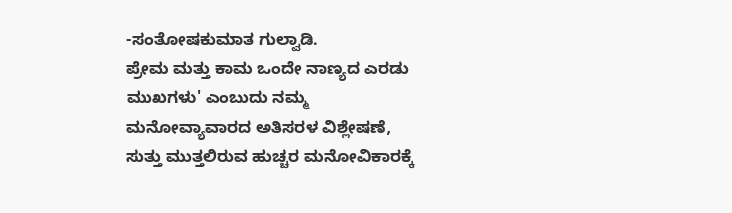-ಸಂತೋಷಕುಮಾತ ಗುಲ್ವಾಡಿ.
ಪ್ರೇಮ ಮತ್ತು ಕಾಮ ಒಂದೇ ನಾಣ್ಯದ ಎರಡು ಮುಖಗಳು' ಎಂಬುದು ನಮ್ಮ ಮನೋವ್ಯಾವಾರದ ಅತಿಸರಳ ವಿಶ್ಲೇಷಣೆ, ಸುತ್ತು ಮುತ್ತಲಿರುವ ಹುಚ್ಚರ ಮನೋವಿಕಾರಕ್ಕೆ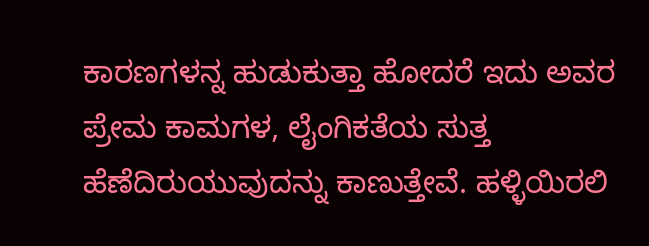ಕಾರಣಗಳನ್ನ ಹುಡುಕುತ್ತಾ ಹೋದರೆ ಇದು ಅವರ ಪ್ರೇಮ ಕಾಮಗಳ, ಲೈಂಗಿಕತೆಯ ಸುತ್ತ ಹೆಣೆದಿರುಯುವುದನ್ನು ಕಾಣುತ್ತೇವೆ. ಹಳ್ಳಿಯಿರಲಿ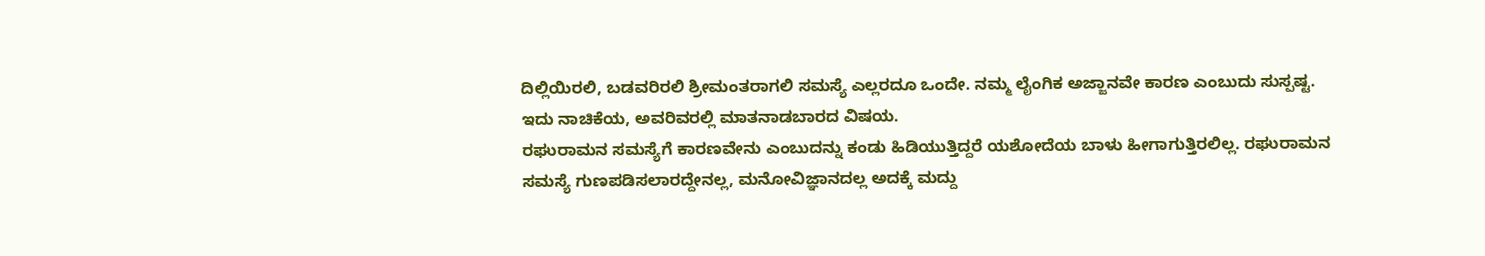ದಿಲ್ಲಿಯಿರಲಿ, ಬಡವರಿರಲಿ ಶ್ರೀಮಂತರಾಗಲಿ ಸಮಸ್ಯೆ ಎಲ್ಲರದೂ ಒಂದೇ. ನಮ್ಮ ಲೈಂಗಿಕ ಅಜ್ಜಾನವೇ ಕಾರಣ ಎಂಬುದು ಸುಸ್ಪಷ್ಟ. ಇದು ನಾಚಿಕೆಯ, ಅವರಿವರಲ್ಲಿ ಮಾತನಾಡಬಾರದ ವಿಷಯ.
ರಘುರಾಮನ ಸಮಸ್ಯೆಗೆ ಕಾರಣವೇನು ಎಂಬುದನ್ನು ಕಂಡು ಹಿಡಿಯುತ್ತಿದ್ದರೆ ಯಶೋದೆಯ ಬಾಳು ಹೀಗಾಗುತ್ತಿರಲಿಲ್ಲ. ರಘುರಾಮನ ಸಮಸ್ಯೆ ಗುಣಪಡಿಸಲಾರದ್ದೇನಲ್ಲ, ಮನೋವಿಜ್ಞಾನದಲ್ಲ ಅದಕ್ಕೆ ಮದ್ದು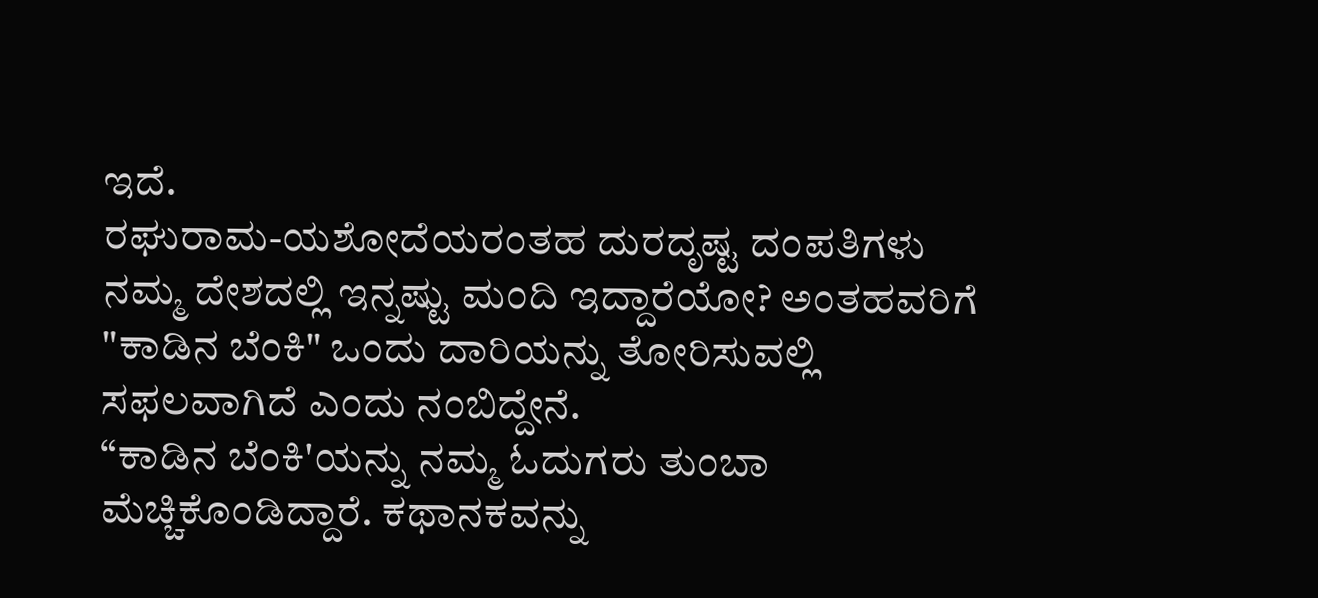ಇದೆ.
ರಘುರಾಮ-ಯಶೋದೆಯರಂತಹ ದುರದೃಷ್ಟ ದಂಪತಿಗಳು ನಮ್ಮ ದೇಶದಲ್ಲಿ ಇನ್ನಷ್ಟು ಮಂದಿ ಇದ್ದಾರೆಯೋ? ಅಂತಹವರಿಗೆ "ಕಾಡಿನ ಬೆಂಕಿ" ಒಂದು ದಾರಿಯನ್ನು ತೋರಿಸುವಲ್ಲಿ ಸಫಲವಾಗಿದೆ ಎಂದು ನಂಬಿದ್ದೇನೆ.
“ಕಾಡಿನ ಬೆಂಕಿ'ಯನ್ನು ನಮ್ಮ ಓದುಗರು ತುಂಬಾ ಮೆಚ್ಚಿಕೊಂಡಿದ್ದಾರೆ. ಕಥಾನಕವನ್ನು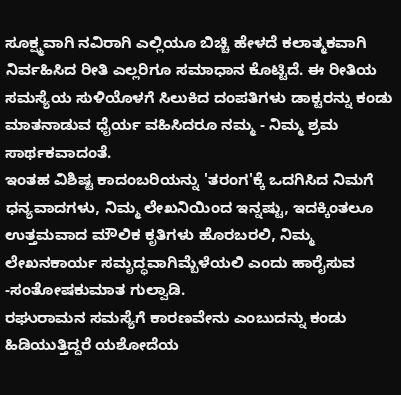ಸೂಕ್ಷ್ಮವಾಗಿ ನವಿರಾಗಿ ಎಲ್ಲಿಯೂ ಬಿಚ್ಚಿ ಹೇಳದೆ ಕಲಾತ್ಮಕವಾಗಿ ನಿರ್ವಹಿಸಿದ ರೀತಿ ಎಲ್ಲರಿಗೂ ಸಮಾಧಾನ ಕೊಟ್ಟಿದೆ. ಈ ರೀತಿಯ ಸಮಸ್ಯೆಯ ಸುಳಿಯೊಳಗೆ ಸಿಲುಕಿದ ದಂಪತಿಗಳು ಡಾಕ್ಟರನ್ನು ಕಂಡು ಮಾತನಾಡುವ ಧೈರ್ಯ ವಹಿಸಿದರೂ ನಮ್ಮ - ನಿಮ್ಮ ಶ್ರಮ ಸಾರ್ಥಕವಾದಂತೆ.
ಇಂತಹ ವಿಶಿಷ್ಟ ಕಾದಂಬರಿಯನ್ನು 'ತರಂಗ'ಕ್ಕೆ ಒದಗಿಸಿದ ನಿಮಗೆ ಧನ್ಯವಾದಗಳು, ನಿಮ್ಮ ಲೇಖನಿಯಿಂದ ಇನ್ನಷ್ಟು, ಇದಕ್ಕಿಂತಲೂ ಉತ್ತಮವಾದ ಮೌಲಿಕ ಕೃತಿಗಳು ಹೊರಬರಲಿ, ನಿಮ್ಮ ಲೇಖನಕಾರ್ಯ ಸಮೃದ್ಧವಾಗಿಮ್ಬೆಳೆಯಲಿ ಎಂದು ಹಾರೈಸುವ
-ಸಂತೋಷಕುಮಾತ ಗುಲ್ವಾಡಿ.
ರಘುರಾಮನ ಸಮಸ್ಯೆಗೆ ಕಾರಣವೇನು ಎಂಬುದನ್ನು ಕಂಡು ಹಿಡಿಯುತ್ತಿದ್ದರೆ ಯಶೋದೆಯ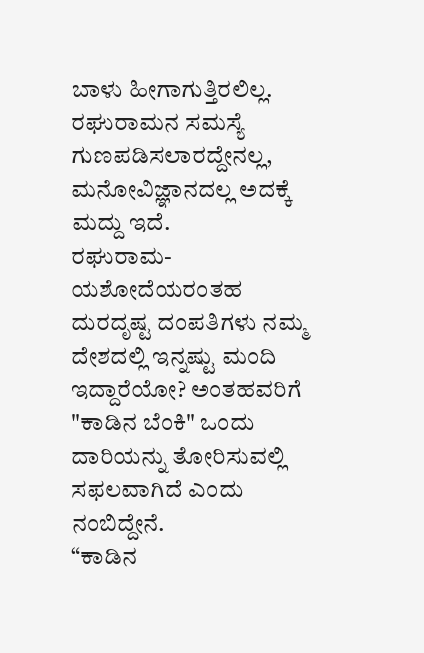ಬಾಳು ಹೀಗಾಗುತ್ತಿರಲಿಲ್ಲ. ರಘುರಾಮನ ಸಮಸ್ಯೆ ಗುಣಪಡಿಸಲಾರದ್ದೇನಲ್ಲ, ಮನೋವಿಜ್ಞಾನದಲ್ಲ ಅದಕ್ಕೆ ಮದ್ದು ಇದೆ.
ರಘುರಾಮ-ಯಶೋದೆಯರಂತಹ ದುರದೃಷ್ಟ ದಂಪತಿಗಳು ನಮ್ಮ ದೇಶದಲ್ಲಿ ಇನ್ನಷ್ಟು ಮಂದಿ ಇದ್ದಾರೆಯೋ? ಅಂತಹವರಿಗೆ "ಕಾಡಿನ ಬೆಂಕಿ" ಒಂದು ದಾರಿಯನ್ನು ತೋರಿಸುವಲ್ಲಿ ಸಫಲವಾಗಿದೆ ಎಂದು ನಂಬಿದ್ದೇನೆ.
“ಕಾಡಿನ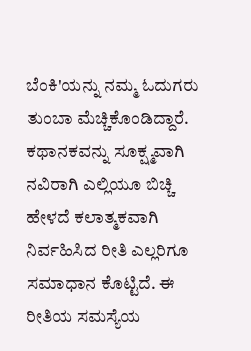ಬೆಂಕಿ'ಯನ್ನು ನಮ್ಮ ಓದುಗರು ತುಂಬಾ ಮೆಚ್ಚಿಕೊಂಡಿದ್ದಾರೆ. ಕಥಾನಕವನ್ನು ಸೂಕ್ಷ್ಮವಾಗಿ ನವಿರಾಗಿ ಎಲ್ಲಿಯೂ ಬಿಚ್ಚಿ ಹೇಳದೆ ಕಲಾತ್ಮಕವಾಗಿ ನಿರ್ವಹಿಸಿದ ರೀತಿ ಎಲ್ಲರಿಗೂ ಸಮಾಧಾನ ಕೊಟ್ಟಿದೆ. ಈ ರೀತಿಯ ಸಮಸ್ಯೆಯ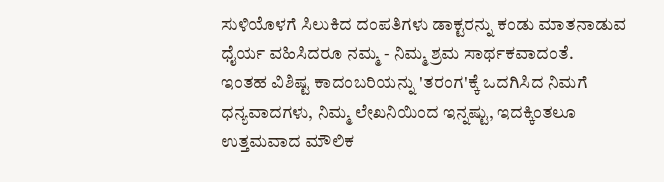ಸುಳಿಯೊಳಗೆ ಸಿಲುಕಿದ ದಂಪತಿಗಳು ಡಾಕ್ಟರನ್ನು ಕಂಡು ಮಾತನಾಡುವ ಧೈರ್ಯ ವಹಿಸಿದರೂ ನಮ್ಮ - ನಿಮ್ಮ ಶ್ರಮ ಸಾರ್ಥಕವಾದಂತೆ.
ಇಂತಹ ವಿಶಿಷ್ಟ ಕಾದಂಬರಿಯನ್ನು 'ತರಂಗ'ಕ್ಕೆ ಒದಗಿಸಿದ ನಿಮಗೆ ಧನ್ಯವಾದಗಳು, ನಿಮ್ಮ ಲೇಖನಿಯಿಂದ ಇನ್ನಷ್ಟು, ಇದಕ್ಕಿಂತಲೂ ಉತ್ತಮವಾದ ಮೌಲಿಕ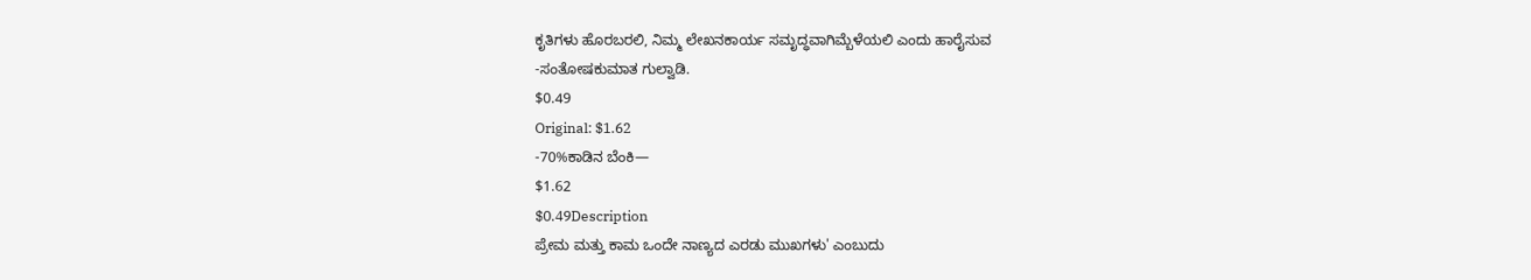ಕೃತಿಗಳು ಹೊರಬರಲಿ, ನಿಮ್ಮ ಲೇಖನಕಾರ್ಯ ಸಮೃದ್ಧವಾಗಿಮ್ಬೆಳೆಯಲಿ ಎಂದು ಹಾರೈಸುವ
-ಸಂತೋಷಕುಮಾತ ಗುಲ್ವಾಡಿ.
$0.49
Original: $1.62
-70%ಕಾಡಿನ ಬೆಂಕಿ—
$1.62
$0.49Description
ಪ್ರೇಮ ಮತ್ತು ಕಾಮ ಒಂದೇ ನಾಣ್ಯದ ಎರಡು ಮುಖಗಳು' ಎಂಬುದು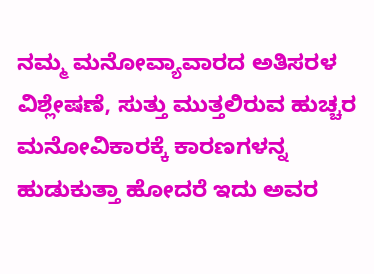ನಮ್ಮ ಮನೋವ್ಯಾವಾರದ ಅತಿಸರಳ ವಿಶ್ಲೇಷಣೆ, ಸುತ್ತು ಮುತ್ತಲಿರುವ ಹುಚ್ಚರ ಮನೋವಿಕಾರಕ್ಕೆ ಕಾರಣಗಳನ್ನ ಹುಡುಕುತ್ತಾ ಹೋದರೆ ಇದು ಅವರ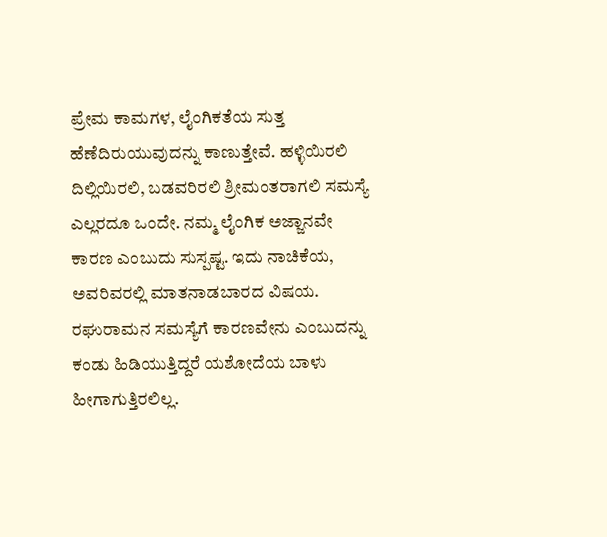ಪ್ರೇಮ ಕಾಮಗಳ, ಲೈಂಗಿಕತೆಯ ಸುತ್ತ ಹೆಣೆದಿರುಯುವುದನ್ನು ಕಾಣುತ್ತೇವೆ. ಹಳ್ಳಿಯಿರಲಿ ದಿಲ್ಲಿಯಿರಲಿ, ಬಡವರಿರಲಿ ಶ್ರೀಮಂತರಾಗಲಿ ಸಮಸ್ಯೆ ಎಲ್ಲರದೂ ಒಂದೇ. ನಮ್ಮ ಲೈಂಗಿಕ ಅಜ್ಜಾನವೇ ಕಾರಣ ಎಂಬುದು ಸುಸ್ಪಷ್ಟ. ಇದು ನಾಚಿಕೆಯ, ಅವರಿವರಲ್ಲಿ ಮಾತನಾಡಬಾರದ ವಿಷಯ.
ರಘುರಾಮನ ಸಮಸ್ಯೆಗೆ ಕಾರಣವೇನು ಎಂಬುದನ್ನು ಕಂಡು ಹಿಡಿಯುತ್ತಿದ್ದರೆ ಯಶೋದೆಯ ಬಾಳು ಹೀಗಾಗುತ್ತಿರಲಿಲ್ಲ.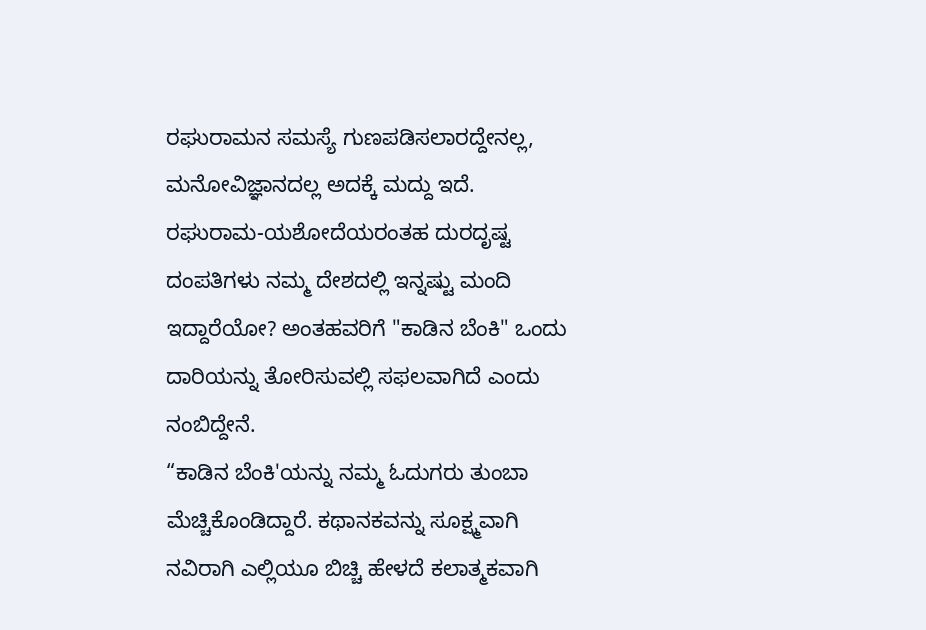ರಘುರಾಮನ ಸಮಸ್ಯೆ ಗುಣಪಡಿಸಲಾರದ್ದೇನಲ್ಲ, ಮನೋವಿಜ್ಞಾನದಲ್ಲ ಅದಕ್ಕೆ ಮದ್ದು ಇದೆ.
ರಘುರಾಮ-ಯಶೋದೆಯರಂತಹ ದುರದೃಷ್ಟ ದಂಪತಿಗಳು ನಮ್ಮ ದೇಶದಲ್ಲಿ ಇನ್ನಷ್ಟು ಮಂದಿ ಇದ್ದಾರೆಯೋ? ಅಂತಹವರಿಗೆ "ಕಾಡಿನ ಬೆಂಕಿ" ಒಂದು ದಾರಿಯನ್ನು ತೋರಿಸುವಲ್ಲಿ ಸಫಲವಾಗಿದೆ ಎಂದು ನಂಬಿದ್ದೇನೆ.
“ಕಾಡಿನ ಬೆಂಕಿ'ಯನ್ನು ನಮ್ಮ ಓದುಗರು ತುಂಬಾ ಮೆಚ್ಚಿಕೊಂಡಿದ್ದಾರೆ. ಕಥಾನಕವನ್ನು ಸೂಕ್ಷ್ಮವಾಗಿ ನವಿರಾಗಿ ಎಲ್ಲಿಯೂ ಬಿಚ್ಚಿ ಹೇಳದೆ ಕಲಾತ್ಮಕವಾಗಿ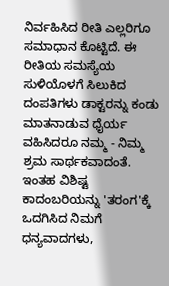ನಿರ್ವಹಿಸಿದ ರೀತಿ ಎಲ್ಲರಿಗೂ ಸಮಾಧಾನ ಕೊಟ್ಟಿದೆ. ಈ ರೀತಿಯ ಸಮಸ್ಯೆಯ ಸುಳಿಯೊಳಗೆ ಸಿಲುಕಿದ ದಂಪತಿಗಳು ಡಾಕ್ಟರನ್ನು ಕಂಡು ಮಾತನಾಡುವ ಧೈರ್ಯ ವಹಿಸಿದರೂ ನಮ್ಮ - ನಿಮ್ಮ ಶ್ರಮ ಸಾರ್ಥಕವಾದಂತೆ.
ಇಂತಹ ವಿಶಿಷ್ಟ ಕಾದಂಬರಿಯನ್ನು 'ತರಂಗ'ಕ್ಕೆ ಒದಗಿಸಿದ ನಿಮಗೆ ಧನ್ಯವಾದಗಳು,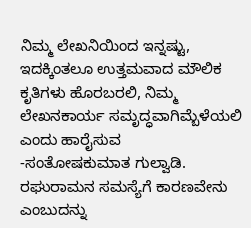ನಿಮ್ಮ ಲೇಖನಿಯಿಂದ ಇನ್ನಷ್ಟು, ಇದಕ್ಕಿಂತಲೂ ಉತ್ತಮವಾದ ಮೌಲಿಕ ಕೃತಿಗಳು ಹೊರಬರಲಿ, ನಿಮ್ಮ ಲೇಖನಕಾರ್ಯ ಸಮೃದ್ಧವಾಗಿಮ್ಬೆಳೆಯಲಿ ಎಂದು ಹಾರೈಸುವ
-ಸಂತೋಷಕುಮಾತ ಗುಲ್ವಾಡಿ.
ರಘುರಾಮನ ಸಮಸ್ಯೆಗೆ ಕಾರಣವೇನು ಎಂಬುದನ್ನು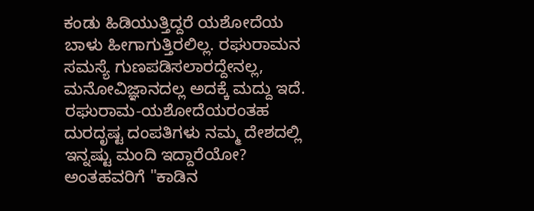ಕಂಡು ಹಿಡಿಯುತ್ತಿದ್ದರೆ ಯಶೋದೆಯ ಬಾಳು ಹೀಗಾಗುತ್ತಿರಲಿಲ್ಲ. ರಘುರಾಮನ ಸಮಸ್ಯೆ ಗುಣಪಡಿಸಲಾರದ್ದೇನಲ್ಲ, ಮನೋವಿಜ್ಞಾನದಲ್ಲ ಅದಕ್ಕೆ ಮದ್ದು ಇದೆ.
ರಘುರಾಮ-ಯಶೋದೆಯರಂತಹ ದುರದೃಷ್ಟ ದಂಪತಿಗಳು ನಮ್ಮ ದೇಶದಲ್ಲಿ ಇನ್ನಷ್ಟು ಮಂದಿ ಇದ್ದಾರೆಯೋ? ಅಂತಹವರಿಗೆ "ಕಾಡಿನ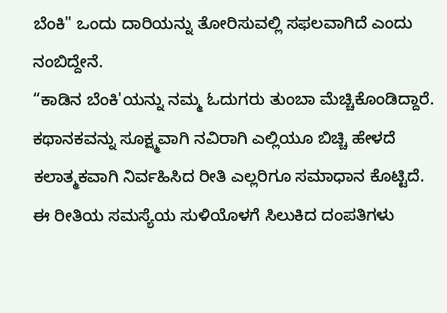ಬೆಂಕಿ" ಒಂದು ದಾರಿಯನ್ನು ತೋರಿಸುವಲ್ಲಿ ಸಫಲವಾಗಿದೆ ಎಂದು ನಂಬಿದ್ದೇನೆ.
“ಕಾಡಿನ ಬೆಂಕಿ'ಯನ್ನು ನಮ್ಮ ಓದುಗರು ತುಂಬಾ ಮೆಚ್ಚಿಕೊಂಡಿದ್ದಾರೆ. ಕಥಾನಕವನ್ನು ಸೂಕ್ಷ್ಮವಾಗಿ ನವಿರಾಗಿ ಎಲ್ಲಿಯೂ ಬಿಚ್ಚಿ ಹೇಳದೆ ಕಲಾತ್ಮಕವಾಗಿ ನಿರ್ವಹಿಸಿದ ರೀತಿ ಎಲ್ಲರಿಗೂ ಸಮಾಧಾನ ಕೊಟ್ಟಿದೆ. ಈ ರೀತಿಯ ಸಮಸ್ಯೆಯ ಸುಳಿಯೊಳಗೆ ಸಿಲುಕಿದ ದಂಪತಿಗಳು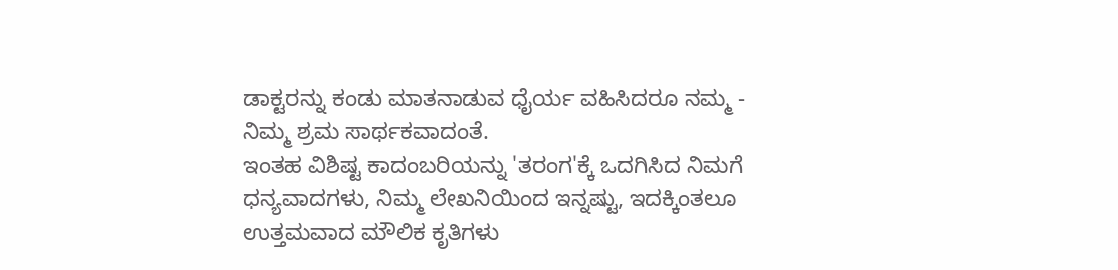ಡಾಕ್ಟರನ್ನು ಕಂಡು ಮಾತನಾಡುವ ಧೈರ್ಯ ವಹಿಸಿದರೂ ನಮ್ಮ - ನಿಮ್ಮ ಶ್ರಮ ಸಾರ್ಥಕವಾದಂತೆ.
ಇಂತಹ ವಿಶಿಷ್ಟ ಕಾದಂಬರಿಯನ್ನು 'ತರಂಗ'ಕ್ಕೆ ಒದಗಿಸಿದ ನಿಮಗೆ ಧನ್ಯವಾದಗಳು, ನಿಮ್ಮ ಲೇಖನಿಯಿಂದ ಇನ್ನಷ್ಟು, ಇದಕ್ಕಿಂತಲೂ ಉತ್ತಮವಾದ ಮೌಲಿಕ ಕೃತಿಗಳು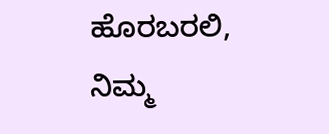ಹೊರಬರಲಿ, ನಿಮ್ಮ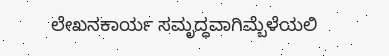ಲೇಖನಕಾರ್ಯ ಸಮೃದ್ಧವಾಗಿಮ್ಬೆಳೆಯಲಿ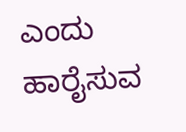ಎಂದು ಹಾರೈಸುವ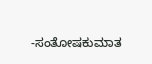-ಸಂತೋಷಕುಮಾತ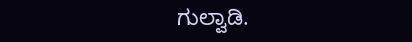ಗುಲ್ವಾಡಿ.